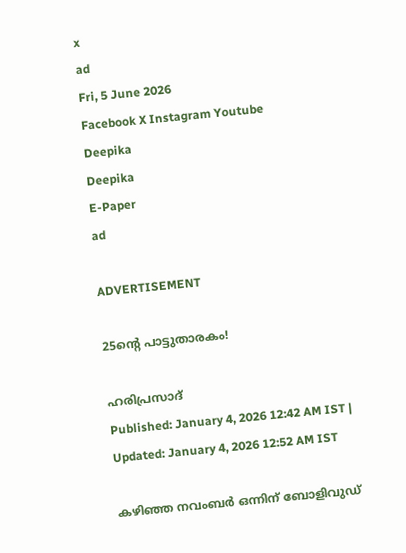x
ad
Fri, 5 June 2026
Facebook X Instagram Youtube
Deepika
Deepika
E-Paper
ad

ADVERTISEMENT

25ന്‍റെ പാട്ടുതാരകം!

ഹരിപ്രസാദ്‌
Published: January 4, 2026 12:42 AM IST | Updated: January 4, 2026 12:52 AM IST

കഴിഞ്ഞ നവംബർ ഒന്നിന് ബോളിവുഡ്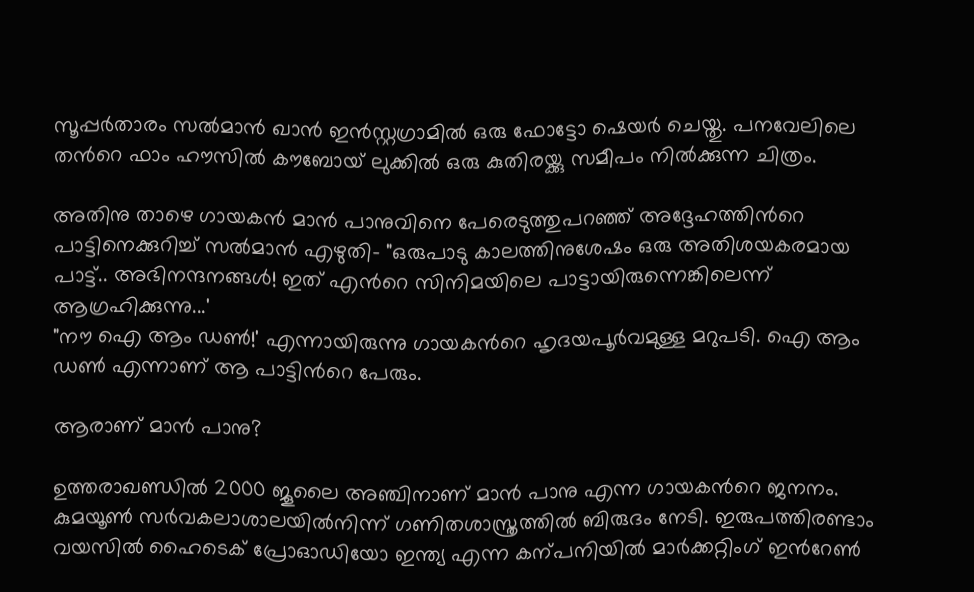സൂപ്പർതാരം സൽമാൻ ഖാൻ ഇൻസ്റ്റഗ്രാമിൽ ഒരു ഫോട്ടോ ഷെയർ ചെയ്തു. പനവേലിലെ തന്‍റെ ഫാം ഹൗസിൽ കൗബോയ് ലുക്കിൽ ഒരു കുതിരയ്ക്കു സമീപം നിൽക്കുന്ന ചിത്രം.

അതിനു താഴെ ഗായകൻ മാൻ പാനുവിനെ പേരെടുത്തുപറഞ്ഞ് അദ്ദേഹത്തിന്‍റെ പാട്ടിനെക്കുറിച്ച് സൽമാൻ എഴുതി- "ഒരുപാടു കാലത്തിനുശേഷം ഒരു അതിശയകരമായ പാട്ട്.. അഭിനന്ദനങ്ങൾ! ഇത് എന്‍റെ സിനിമയിലെ പാട്ടായിരുന്നെങ്കിലെന്ന് ആഗ്രഹിക്കുന്നു...'
"നൗ ഐ ആം ഡണ്‍!' എന്നായിരുന്നു ഗായകന്‍റെ ഹൃദയപൂർവമുള്ള മറുപടി. ഐ ആം ഡണ്‍ എന്നാണ് ആ പാട്ടിന്‍റെ പേരും.

ആരാണ് മാൻ പാനു?

ഉത്തരാഖണ്ഡിൽ 2000 ജൂലൈ അഞ്ചിനാണ് മാൻ പാനു എന്ന ഗായകന്‍റെ ജനനം. കുമയൂണ്‍ സർവകലാശാലയിൽനിന്ന് ഗണിതശാസ്ത്രത്തിൽ ബിരുദം നേടി. ഇരുപത്തിരണ്ടാം വയസിൽ ഹൈടെക് പ്രോഓഡിയോ ഇന്ത്യ എന്ന കന്പനിയിൽ മാർക്കറ്റിംഗ് ഇന്‍റേണ്‍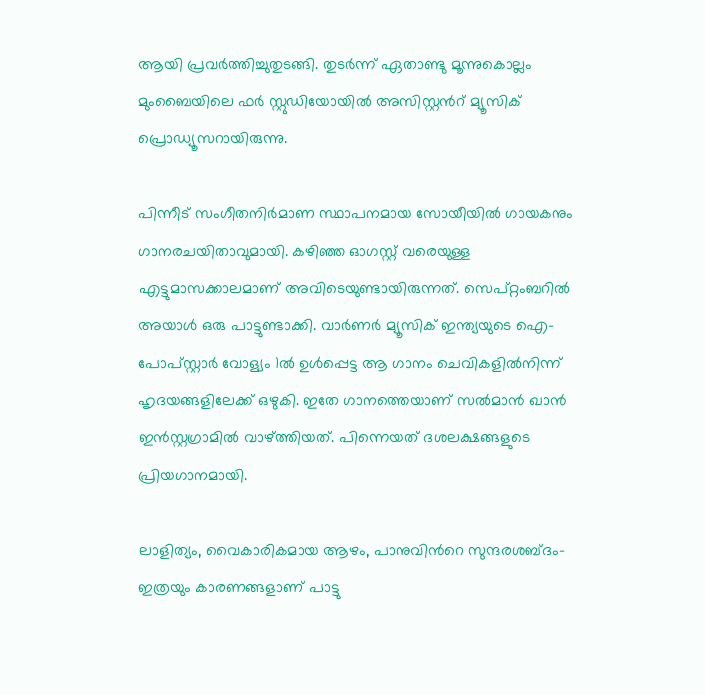ആയി പ്രവർത്തിച്ചുതുടങ്ങി. തുടർന്ന് ഏതാണ്ടു മൂന്നുകൊല്ലം മുംബൈയിലെ ഫർ സ്റ്റുഡിയോയിൽ അസിസ്റ്റന്‍റ് മ്യൂസിക് പ്രൊഡ്യൂസറായിരുന്നു.

പിന്നീട് സംഗീതനിർമാണ സ്ഥാപനമായ സോയീയിൽ ഗായകനും ഗാനരചയിതാവുമായി. കഴിഞ്ഞ ഓഗസ്റ്റ് വരെയുള്ള എട്ടുമാസക്കാലമാണ് അവിടെയുണ്ടായിരുന്നത്. സെപ്റ്റംബറിൽ അയാൾ ഒരു പാട്ടുണ്ടാക്കി. വാർണർ മ്യൂസിക് ഇന്ത്യയുടെ ഐ-പോപ്സ്റ്റാർ വോള്യം 1ൽ ഉൾപ്പെട്ട ആ ഗാനം ചെവികളിൽനിന്ന് ഹൃദയങ്ങളിലേക്ക് ഒഴുകി. ഇതേ ഗാനത്തെയാണ് സൽമാൻ ഖാൻ ഇൻസ്റ്റഗ്രാമിൽ വാഴ്ത്തിയത്. പിന്നെയത് ദശലക്ഷങ്ങളുടെ പ്രിയഗാനമായി.

ലാളിത്യം, വൈകാരികമായ ആഴം, പാനുവിന്‍റെ സുന്ദരശബ്ദം- ഇത്രയും കാരണങ്ങളാണ് പാട്ടു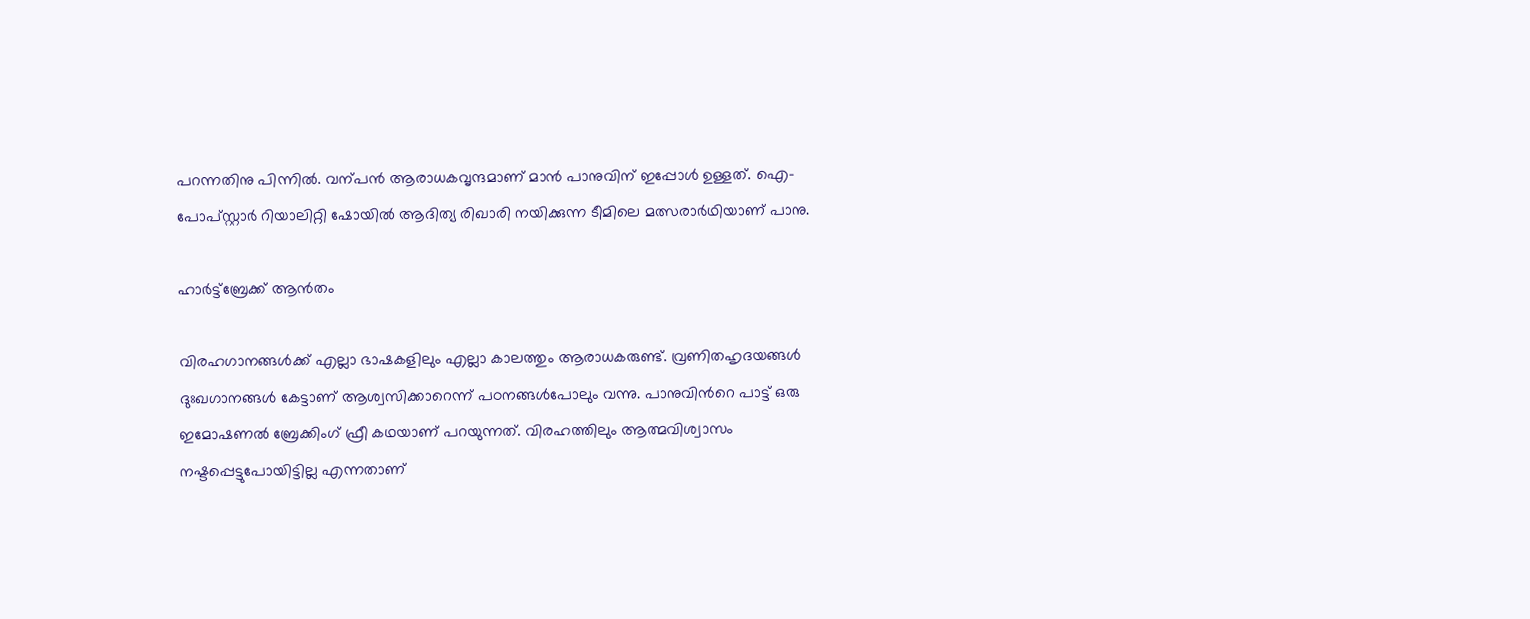പറന്നതിനു പിന്നിൽ. വന്പൻ ആരാധകവൃന്ദമാണ് മാൻ പാനുവിന് ഇപ്പോൾ ഉള്ളത്. ഐ-പോപ്സ്റ്റാർ റിയാലിറ്റി ഷോയിൽ ആദിത്യ രിഖാരി നയിക്കുന്ന ടീമിലെ മത്സരാർഥിയാണ് പാനു.

ഹാർട്ട്ബ്രേക്ക് ആൻതം

വിരഹഗാനങ്ങൾക്ക് എല്ലാ ഭാഷകളിലും എല്ലാ കാലത്തും ആരാധകരുണ്ട്. വ്രണിതഹൃദയങ്ങൾ ദുഃഖഗാനങ്ങൾ കേട്ടാണ് ആശ്വസിക്കാറെന്ന് പഠനങ്ങൾപോലും വന്നു. പാനുവിന്‍റെ പാട്ട് ഒരു ഇമോഷണൽ ബ്രേക്കിംഗ് ഫ്രീ കഥയാണ് പറയുന്നത്. വിരഹത്തിലും ആത്മവിശ്വാസം നഷ്ടപ്പെട്ടുപോയിട്ടില്ല എന്നതാണ്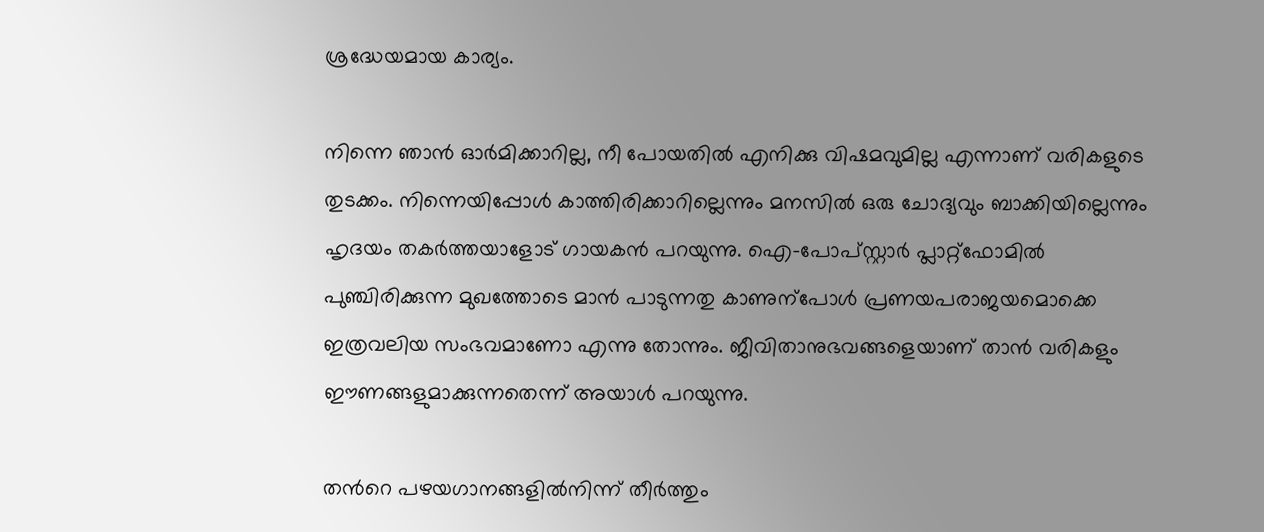ശ്രദ്ധേയമായ കാര്യം.

നിന്നെ ഞാൻ ഓർമിക്കാറില്ല, നീ പോയതിൽ എനിക്കു വിഷമവുമില്ല എന്നാണ് വരികളുടെ തുടക്കം. നിന്നെയിപ്പോൾ കാത്തിരിക്കാറില്ലെന്നും മനസിൽ ഒരു ചോദ്യവും ബാക്കിയില്ലെന്നും ഹൃദയം തകർത്തയാളോട് ഗായകൻ പറയുന്നു. ഐ-പോപ്സ്റ്റാർ പ്ലാറ്റ്ഫോമിൽ പുഞ്ചിരിക്കുന്ന മുഖത്തോടെ മാൻ പാടുന്നതു കാണുന്പോൾ പ്രണയപരാജയമൊക്കെ ഇത്രവലിയ സംഭവമാണോ എന്നു തോന്നും. ജീവിതാനുഭവങ്ങളെയാണ് താൻ വരികളും ഈണങ്ങളുമാക്കുന്നതെന്ന് അയാൾ പറയുന്നു.

തന്‍റെ പഴയഗാനങ്ങളിൽനിന്ന് തീർത്തും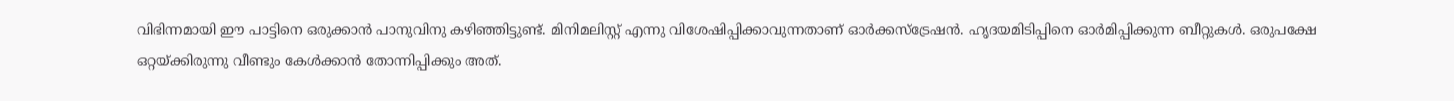വിഭിന്നമായി ഈ പാട്ടിനെ ഒരുക്കാൻ പാനുവിനു കഴിഞ്ഞിട്ടുണ്ട്. മിനിമലിസ്റ്റ് എന്നു വിശേഷിപ്പിക്കാവുന്നതാണ് ഓർക്കസ്ട്രേഷൻ. ഹൃദയമിടിപ്പിനെ ഓർമിപ്പിക്കുന്ന ബീറ്റുകൾ. ഒരുപക്ഷേ ഒറ്റയ്ക്കിരുന്നു വീണ്ടും കേൾക്കാൻ തോന്നിപ്പിക്കും അത്.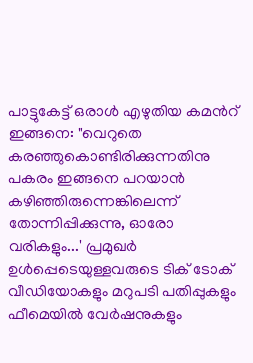പാട്ടുകേട്ട് ഒരാൾ എഴുതിയ കമന്‍റ് ഇങ്ങനെ: "വെറുതെ കരഞ്ഞുകൊണ്ടിരിക്കുന്നതിനു പകരം ഇങ്ങനെ പറയാൻ കഴിഞ്ഞിരുന്നെങ്കിലെന്ന് തോന്നിപ്പിക്കുന്നു, ഓരോ വരികളും...' പ്രമുഖർ ഉൾപ്പെടെയുള്ളവരുടെ ടിക് ടോക് വീഡിയോകളും മറുപടി പതിപ്പുകളും ഫീമെയിൽ വേർഷനുകളും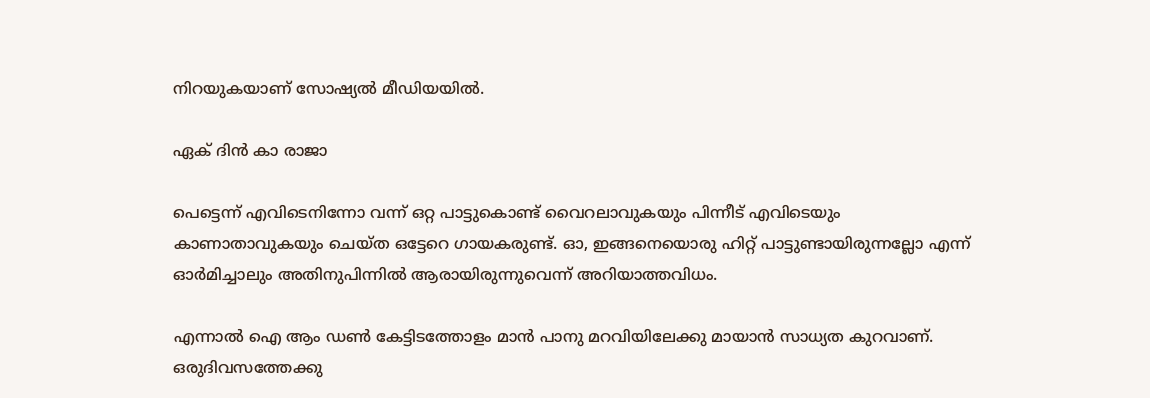നിറയുകയാണ് സോഷ്യൽ മീഡിയയിൽ.

ഏക് ദിൻ കാ രാജാ

പെട്ടെന്ന് എവിടെനിന്നോ വന്ന് ഒറ്റ പാട്ടുകൊണ്ട് വൈറലാവുകയും പിന്നീട് എവിടെയും കാണാതാവുകയും ചെയ്ത ഒട്ടേറെ ഗായകരുണ്ട്. ഓ, ഇങ്ങനെയൊരു ഹിറ്റ് പാട്ടുണ്ടായിരുന്നല്ലോ എന്ന് ഓർമിച്ചാലും അതിനുപിന്നിൽ ആരായിരുന്നുവെന്ന് അറിയാത്തവിധം.

എന്നാൽ ഐ ആം ഡണ്‍ കേട്ടിടത്തോളം മാൻ പാനു മറവിയിലേക്കു മായാൻ സാധ്യത കുറവാണ്. ഒരുദിവസത്തേക്കു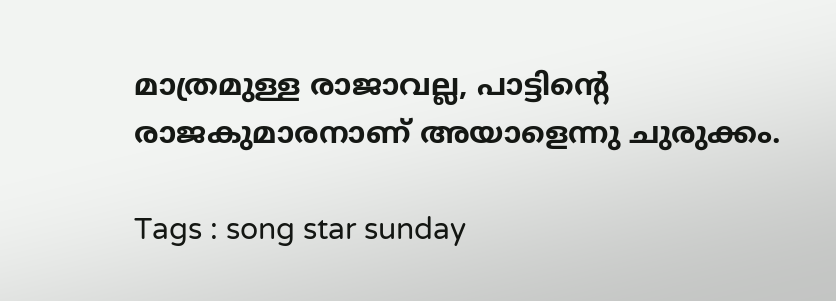മാത്രമുള്ള രാജാവല്ല, പാട്ടിന്‍റെ രാജകുമാരനാണ് അയാളെന്നു ചുരുക്കം.

Tags : song star sunday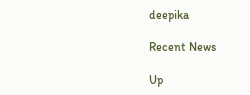deepika

Recent News

Up